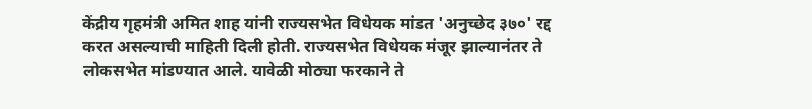केंद्रीय गृहमंत्री अमित शाह यांनी राज्यसभेत विधेयक मांडत 'अनुच्छेद ३७०' रद्द करत असल्याची माहिती दिली होती. राज्यसभेत विधेयक मंजूर झाल्यानंतर ते लोकसभेत मांडण्यात आले. यावेळी मोठ्या फरकाने ते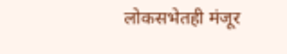लोकसभेतही मंजूर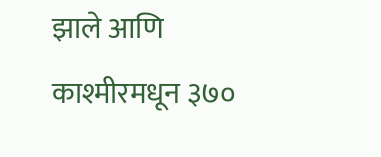झाले आणि काश्मीरमधून ३७०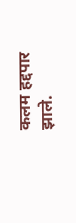कलम हद्दपार झाले.